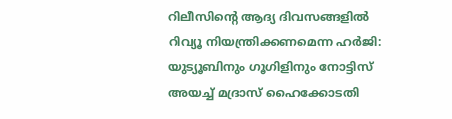റിലീസിന്റെ ആദ്യ ദിവസങ്ങളിൽ റിവ്യൂ നിയന്ത്രിക്കണമെന്ന ഹർജി: യുട്യൂബിനും ഗൂഗിളിനും നോട്ടിസ് അയച്ച് മദ്രാസ് ഹൈക്കോടതി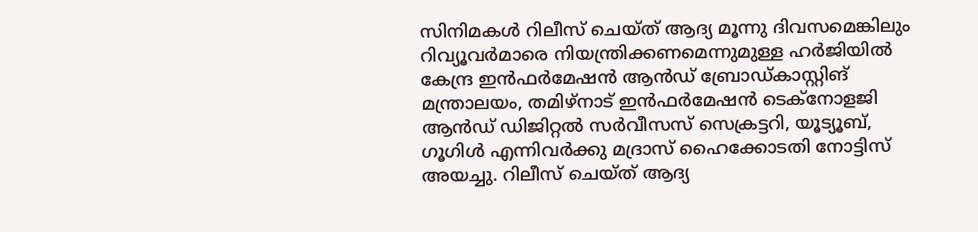സിനിമകൾ റിലീസ് ചെയ്ത് ആദ്യ മൂന്നു ദിവസമെങ്കിലും റിവ്യൂവർമാരെ നിയന്ത്രിക്കണമെന്നുമുള്ള ഹർജിയിൽ കേന്ദ്ര ഇൻഫർമേഷൻ ആൻഡ് ബ്രോഡ്കാസ്റ്റിങ് മന്ത്രാലയം, തമിഴ്‌നാട് ഇൻഫർമേഷൻ ടെക്‌നോളജി ആൻഡ് ഡിജിറ്റൽ സർവീസസ് സെക്രട്ടറി, യൂട്യൂബ്, ഗൂഗിൾ എന്നിവർക്കു മദ്രാസ് ഹൈക്കോടതി നോട്ടിസ് അയച്ചു. റിലീസ് ചെയ്ത് ആദ്യ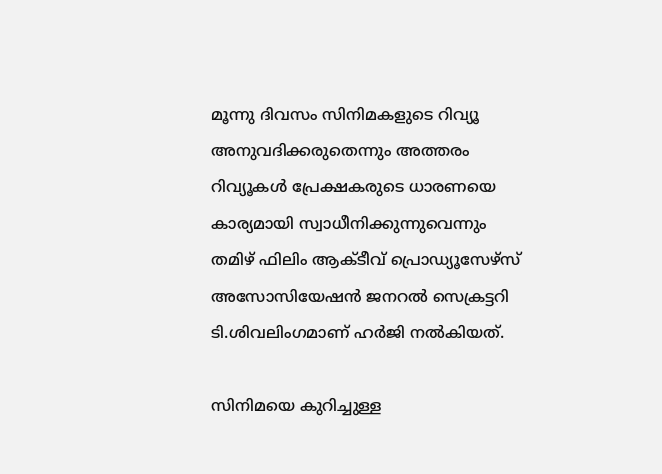മൂന്നു ദിവസം സിനിമകളുടെ റിവ്യൂ അനുവദിക്കരുതെന്നും അത്തരം റിവ്യൂകൾ പ്രേക്ഷകരുടെ ധാരണയെ കാര്യമായി സ്വാധീനിക്കുന്നുവെന്നും തമിഴ് ഫിലിം ആക്ടീവ് പ്രൊഡ്യൂസേഴ്സ് അസോസിയേഷൻ ജനറൽ സെക്രട്ടറി ടി.ശിവലിംഗമാണ് ഹർജി നൽകിയത്.

സിനിമയെ കുറിച്ചുള്ള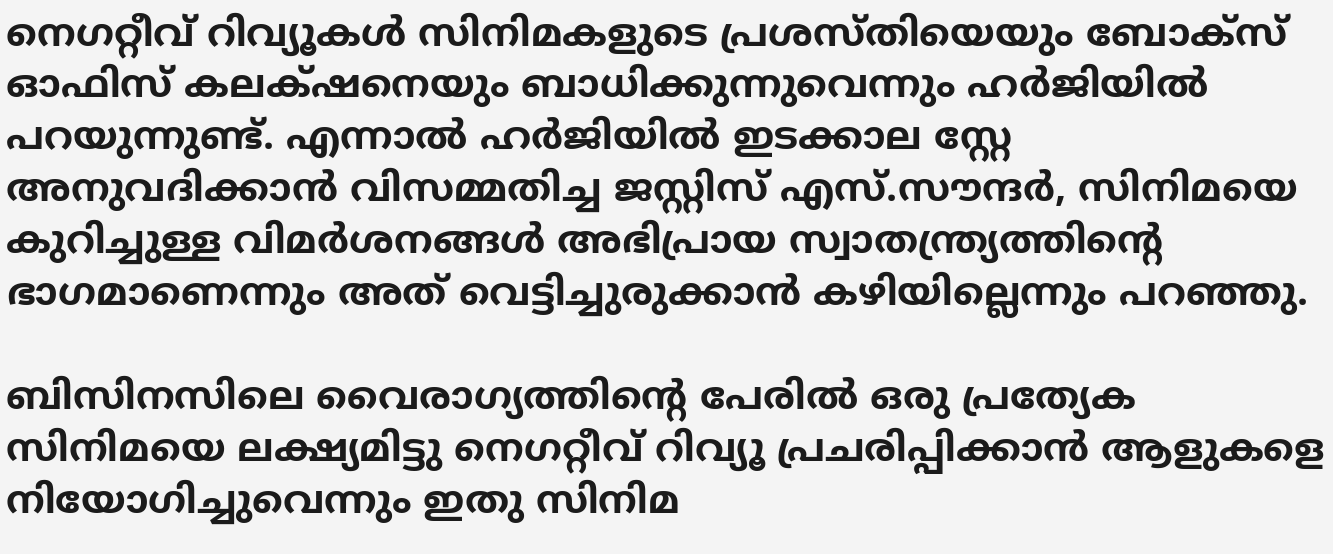നെഗറ്റീവ് റിവ്യൂകൾ സിനിമകളുടെ പ്രശസ്തിയെയും ബോക്‌സ് ഓഫിസ് കലക്‌‍ഷനെയും ബാധിക്കുന്നുവെന്നും ഹർജിയിൽ പറയുന്നുണ്ട്. എന്നാൽ ഹർജിയിൽ ഇടക്കാല സ്റ്റേ അനുവദിക്കാൻ വിസമ്മതിച്ച ജസ്റ്റിസ് എസ്.സൗന്ദർ, സിനിമയെ കുറിച്ചുള്ള വിമർശനങ്ങൾ അഭിപ്രായ സ്വാതന്ത്ര്യത്തിന്റെ ഭാഗമാണെന്നും അത് വെട്ടിച്ചുരുക്കാൻ കഴിയില്ലെന്നും പറഞ്ഞു.

ബിസിനസിലെ വൈരാഗ്യത്തിന്റെ പേരിൽ ഒരു പ്രത്യേക സിനിമയെ ലക്ഷ്യമിട്ടു നെഗറ്റീവ് റിവ്യൂ പ്രചരിപ്പിക്കാൻ ആളുകളെ നിയോഗിച്ചുവെന്നും ഇതു സിനിമ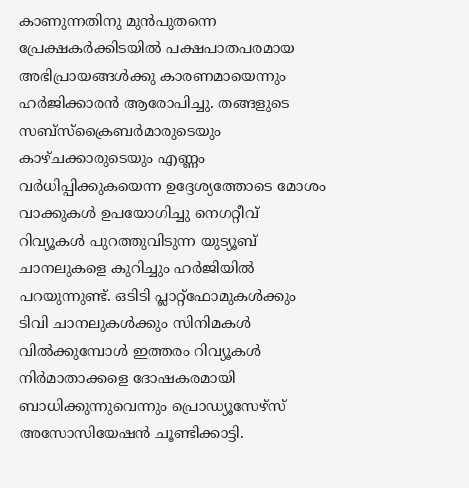കാണുന്നതിനു മുൻപുതന്നെ പ്രേക്ഷകർക്കിടയിൽ പക്ഷപാതപരമായ അഭിപ്രായങ്ങൾക്കു കാരണമായെന്നും ഹർജിക്കാരൻ ആരോപിച്ചു. തങ്ങളുടെ സബ്‌സ്‌ക്രൈബർമാരുടെയും കാഴ്‌ചക്കാരുടെയും എണ്ണം വർധിപ്പിക്കുകയെന്ന ഉദ്ദേശ്യത്തോടെ മോശം വാക്കുകൾ ഉപയോഗിച്ചു നെഗറ്റീവ് റിവ്യൂകൾ പുറത്തുവിടുന്ന യുട്യൂബ് ചാനലുകളെ കുറിച്ചും ഹർജിയിൽ പറയുന്നുണ്ട്. ഒടിടി പ്ലാറ്റ്‌ഫോമുകൾക്കും ടിവി ചാനലുകൾക്കും സിനിമകൾ വിൽക്കുമ്പോൾ ഇത്തരം റിവ്യൂകൾ നിർമാതാക്കളെ ദോഷകരമായി ബാധിക്കുന്നുവെന്നും പ്രൊഡ്യൂസേഴ്‌സ് അസോസിയേഷൻ ചൂണ്ടിക്കാട്ടി.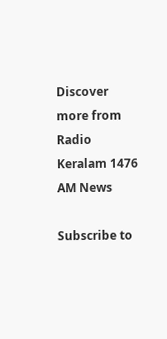Discover more from Radio Keralam 1476 AM News

Subscribe to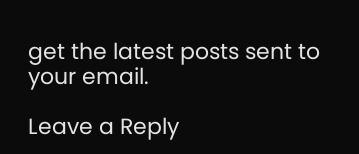get the latest posts sent to your email.

Leave a Reply